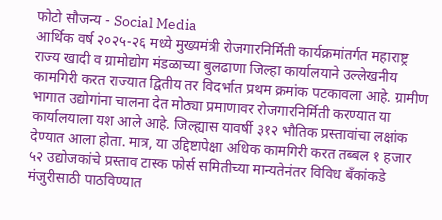फोटो सौजन्य - Social Media
आर्थिक वर्ष २०२५-२६ मध्ये मुख्यमंत्री रोजगारनिर्मिती कार्यक्रमांतर्गत महाराष्ट्र राज्य खादी व ग्रामोद्योग मंडळाच्या बुलढाणा जिल्हा कार्यालयाने उल्लेखनीय कामगिरी करत राज्यात द्वितीय तर विदर्भात प्रथम क्रमांक पटकावला आहे. ग्रामीण भागात उद्योगांना चालना देत मोठ्या प्रमाणावर रोजगारनिर्मिती करण्यात या कार्यालयाला यश आले आहे. जिल्ह्यास यावर्षी ३१२ भौतिक प्रस्तावांचा लक्षांक देण्यात आला होता. मात्र, या उद्दिष्टापेक्षा अधिक कामगिरी करत तब्बल १ हजार ५२ उद्योजकांचे प्रस्ताव टास्क फोर्स समितीच्या मान्यतेनंतर विविध बँकांकडे मंजुरीसाठी पाठविण्यात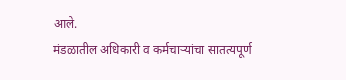आले.
मंडळातील अधिकारी व कर्मचाऱ्यांचा सातत्यपूर्ण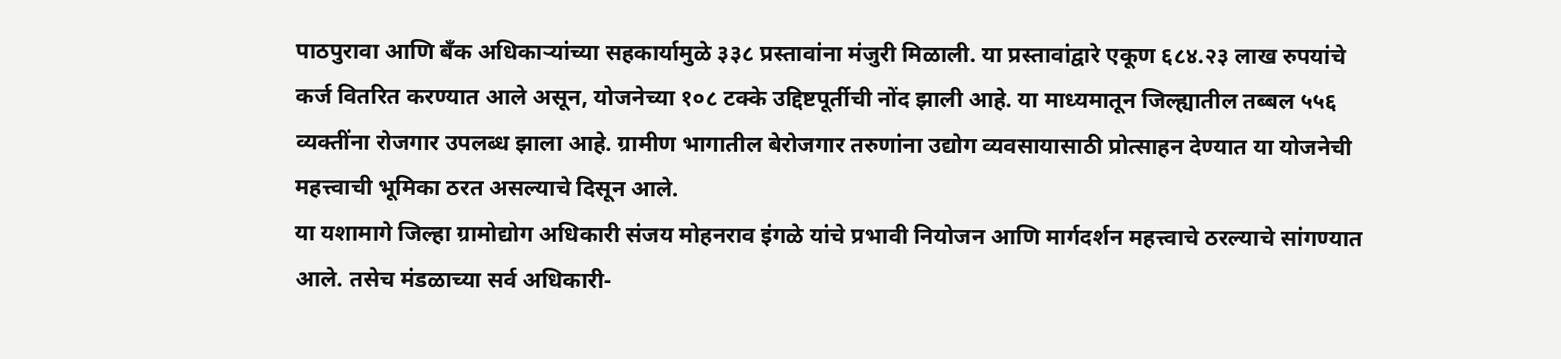पाठपुरावा आणि बँक अधिकाऱ्यांच्या सहकार्यामुळे ३३८ प्रस्तावांना मंजुरी मिळाली. या प्रस्तावांद्वारे एकूण ६८४.२३ लाख रुपयांचे कर्ज वितरित करण्यात आले असून, योजनेच्या १०८ टक्के उद्दिष्टपूर्तीची नोंद झाली आहे. या माध्यमातून जिल्ह्यातील तब्बल ५५६ व्यक्तींना रोजगार उपलब्ध झाला आहे. ग्रामीण भागातील बेरोजगार तरुणांना उद्योग व्यवसायासाठी प्रोत्साहन देण्यात या योजनेची महत्त्वाची भूमिका ठरत असल्याचे दिसून आले.
या यशामागे जिल्हा ग्रामोद्योग अधिकारी संजय मोहनराव इंगळे यांचे प्रभावी नियोजन आणि मार्गदर्शन महत्त्वाचे ठरल्याचे सांगण्यात आले. तसेच मंडळाच्या सर्व अधिकारी-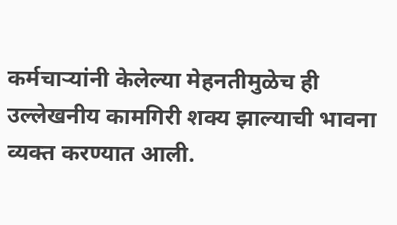कर्मचाऱ्यांनी केलेल्या मेहनतीमुळेच ही उल्लेखनीय कामगिरी शक्य झाल्याची भावना व्यक्त करण्यात आली.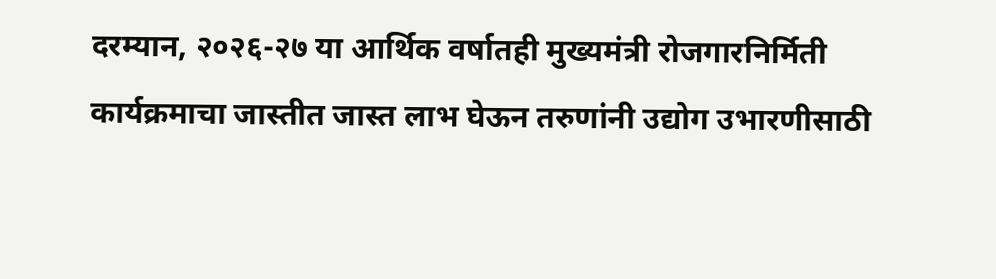दरम्यान, २०२६-२७ या आर्थिक वर्षातही मुख्यमंत्री रोजगारनिर्मिती कार्यक्रमाचा जास्तीत जास्त लाभ घेऊन तरुणांनी उद्योग उभारणीसाठी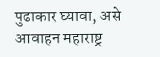पुढाकार घ्यावा, असे आवाहन महाराष्ट्र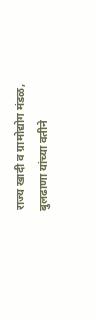राज्य खादी व ग्रामोद्योग मंडळ, बुलढाणा यांच्या वतीने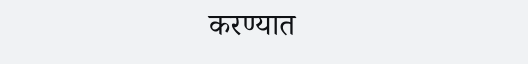करण्यात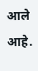आले आहे.